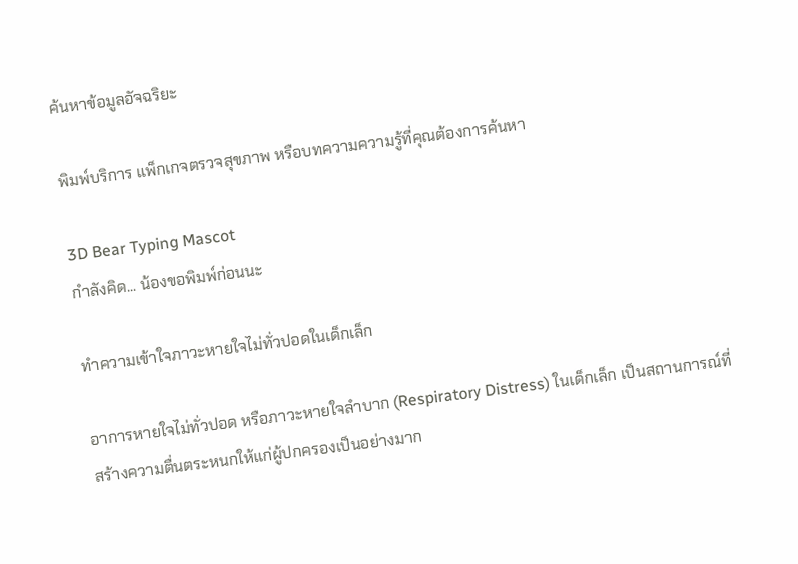ค้นหาข้อมูลอัจฉริยะ

พิมพ์บริการ แพ็กเกจตรวจสุขภาพ หรือบทความความรู้ที่คุณต้องการค้นหา

3D Bear Typing Mascot
กำลังคิด... น้องขอพิมพ์ก่อนนะ

ทำความเข้าใจภาวะหายใจไม่ทั่วปอดในเด็กเล็ก

อาการหายใจไม่ทั่วปอด หรือภาวะหายใจลำบาก (Respiratory Distress) ในเด็กเล็ก เป็นสถานการณ์ที่สร้างความตื่นตระหนกให้แก่ผู้ปกครองเป็นอย่างมาก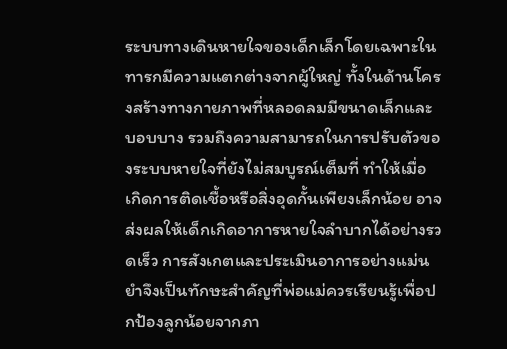ระบบทางเดินหายใจของเด็กเล็กโดยเฉพาะในทารกมีความแตกต่างจากผู้ใหญ่ ทั้งในด้านโครงสร้างทางกายภาพที่หลอดลมมีขนาดเล็กและบอบบาง รวมถึงความสามารถในการปรับตัวของระบบหายใจที่ยังไม่สมบูรณ์เต็มที่ ทำให้เมื่อเกิดการติดเชื้อหรือสิ่งอุดกั้นเพียงเล็กน้อย อาจส่งผลให้เด็กเกิดอาการหายใจลำบากได้อย่างรวดเร็ว การสังเกตและประเมินอาการอย่างแม่นยำจึงเป็นทักษะสำคัญที่พ่อแม่ควรเรียนรู้เพื่อปกป้องลูกน้อยจากภา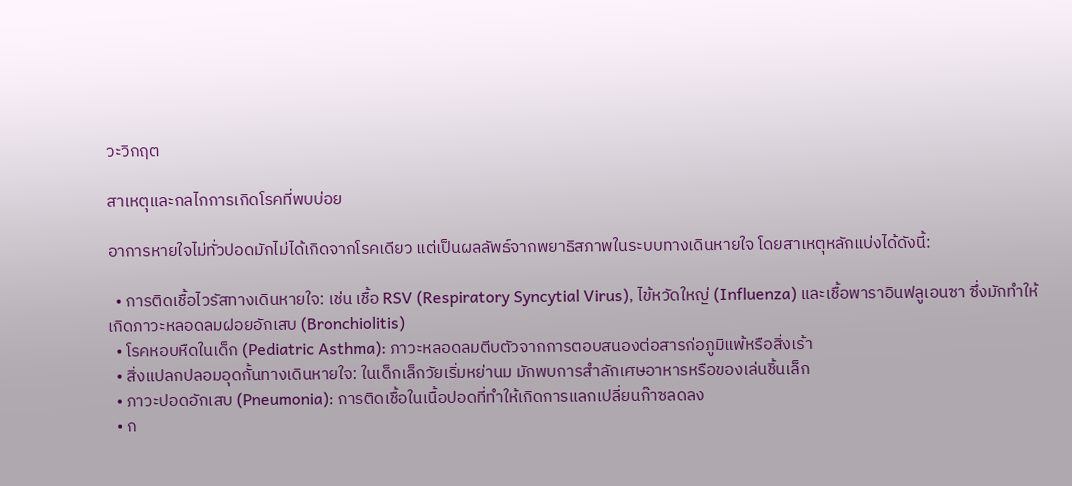วะวิกฤต

สาเหตุและกลไกการเกิดโรคที่พบบ่อย

อาการหายใจไม่ทั่วปอดมักไม่ได้เกิดจากโรคเดียว แต่เป็นผลลัพธ์จากพยาธิสภาพในระบบทางเดินหายใจ โดยสาเหตุหลักแบ่งได้ดังนี้:

  • การติดเชื้อไวรัสทางเดินหายใจ: เช่น เชื้อ RSV (Respiratory Syncytial Virus), ไข้หวัดใหญ่ (Influenza) และเชื้อพาราอินฟลูเอนซา ซึ่งมักทำให้เกิดภาวะหลอดลมฝอยอักเสบ (Bronchiolitis)
  • โรคหอบหืดในเด็ก (Pediatric Asthma): ภาวะหลอดลมตีบตัวจากการตอบสนองต่อสารก่อภูมิแพ้หรือสิ่งเร้า
  • สิ่งแปลกปลอมอุดกั้นทางเดินหายใจ: ในเด็กเล็กวัยเริ่มหย่านม มักพบการสำลักเศษอาหารหรือของเล่นชิ้นเล็ก
  • ภาวะปอดอักเสบ (Pneumonia): การติดเชื้อในเนื้อปอดที่ทำให้เกิดการแลกเปลี่ยนก๊าซลดลง
  • ก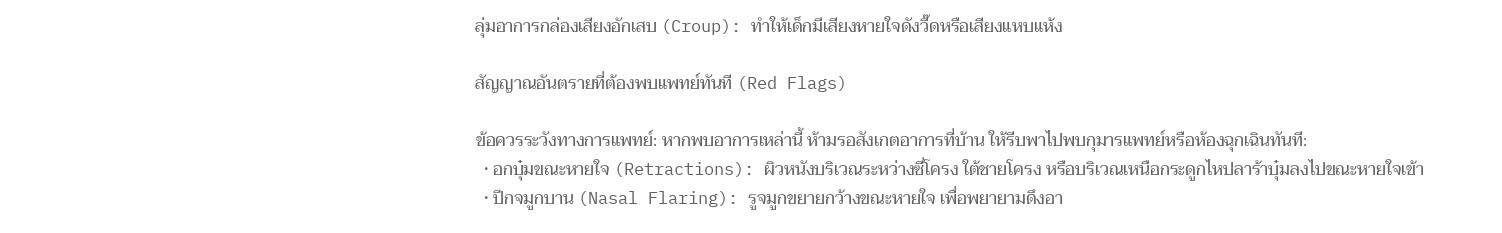ลุ่มอาการกล่องเสียงอักเสบ (Croup): ทำให้เด็กมีเสียงหายใจดังวี๊ดหรือเสียงแหบแห้ง

สัญญาณอันตรายที่ต้องพบแพทย์ทันที (Red Flags)

ข้อควรระวังทางการแพทย์: หากพบอาการเหล่านี้ ห้ามรอสังเกตอาการที่บ้าน ให้รีบพาไปพบกุมารแพทย์หรือห้องฉุกเฉินทันที:
  • อกบุ๋มขณะหายใจ (Retractions): ผิวหนังบริเวณระหว่างซี่โครง ใต้ชายโครง หรือบริเวณเหนือกระดูกไหปลาร้าบุ๋มลงไปขณะหายใจเข้า
  • ปีกจมูกบาน (Nasal Flaring): รูจมูกขยายกว้างขณะหายใจ เพื่อพยายามดึงอา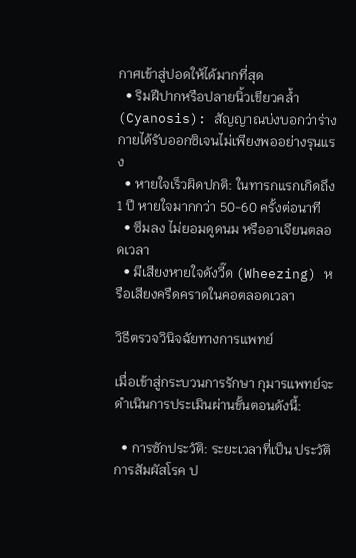กาศเข้าสู่ปอดให้ได้มากที่สุด
  • ริมฝีปากหรือปลายนิ้วเขียวคล้ำ (Cyanosis): สัญญาณบ่งบอกว่าร่างกายได้รับออกซิเจนไม่เพียงพออย่างรุนแรง
  • หายใจเร็วผิดปกติ: ในทารกแรกเกิดถึง 1 ปี หายใจมากกว่า 50-60 ครั้งต่อนาที
  • ซึมลง ไม่ยอมดูดนม หรืออาเจียนตลอดเวลา
  • มีเสียงหายใจดังวี๊ด (Wheezing) หรือเสียงครืดคราดในคอตลอดเวลา

วิธีตรวจวินิจฉัยทางการแพทย์

เมื่อเข้าสู่กระบวนการรักษา กุมารแพทย์จะดำเนินการประเมินผ่านขั้นตอนดังนี้:

  • การซักประวัติ: ระยะเวลาที่เป็น ประวัติการสัมผัสโรค ป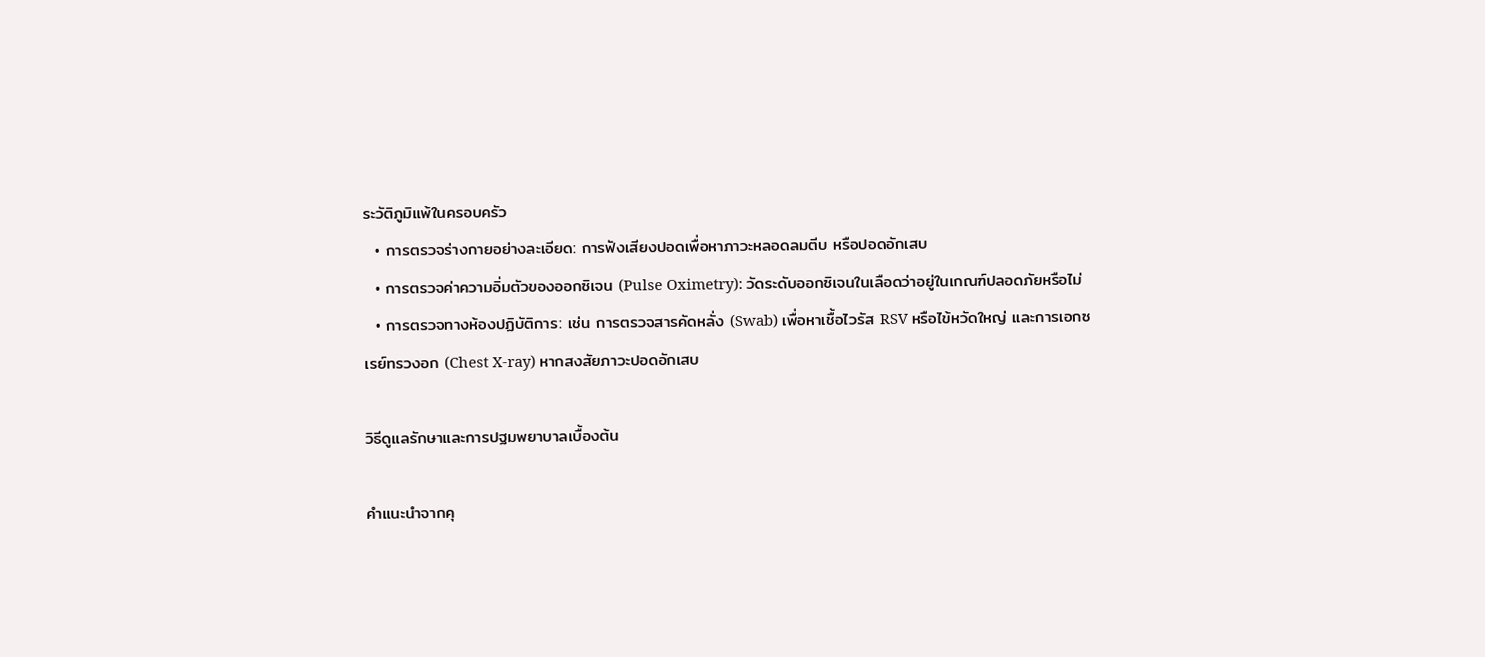ระวัติภูมิแพ้ในครอบครัว
  • การตรวจร่างกายอย่างละเอียด: การฟังเสียงปอดเพื่อหาภาวะหลอดลมตีบ หรือปอดอักเสบ
  • การตรวจค่าความอิ่มตัวของออกซิเจน (Pulse Oximetry): วัดระดับออกซิเจนในเลือดว่าอยู่ในเกณฑ์ปลอดภัยหรือไม่
  • การตรวจทางห้องปฏิบัติการ: เช่น การตรวจสารคัดหลั่ง (Swab) เพื่อหาเชื้อไวรัส RSV หรือไข้หวัดใหญ่ และการเอกซเรย์ทรวงอก (Chest X-ray) หากสงสัยภาวะปอดอักเสบ

วิธีดูแลรักษาและการปฐมพยาบาลเบื้องต้น

คำแนะนำจากคุ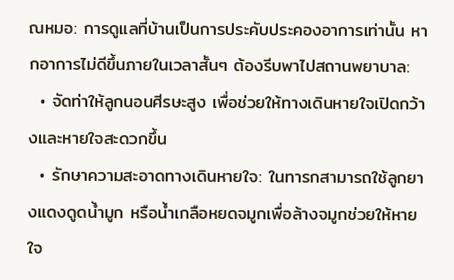ณหมอ: การดูแลที่บ้านเป็นการประคับประคองอาการเท่านั้น หากอาการไม่ดีขึ้นภายในเวลาสั้นๆ ต้องรีบพาไปสถานพยาบาล:
  • จัดท่าให้ลูกนอนศีรษะสูง เพื่อช่วยให้ทางเดินหายใจเปิดกว้างและหายใจสะดวกขึ้น
  • รักษาความสะอาดทางเดินหายใจ: ในทารกสามารถใช้ลูกยางแดงดูดน้ำมูก หรือน้ำเกลือหยดจมูกเพื่อล้างจมูกช่วยให้หายใจ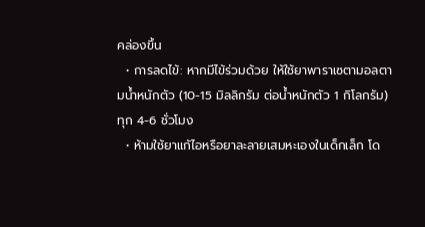คล่องขึ้น
  • การลดไข้: หากมีไข้ร่วมด้วย ให้ใช้ยาพาราเซตามอลตามน้ำหนักตัว (10-15 มิลลิกรัม ต่อน้ำหนักตัว 1 กิโลกรัม) ทุก 4-6 ชั่วโมง
  • ห้ามใช้ยาแก้ไอหรือยาละลายเสมหะเองในเด็กเล็ก โด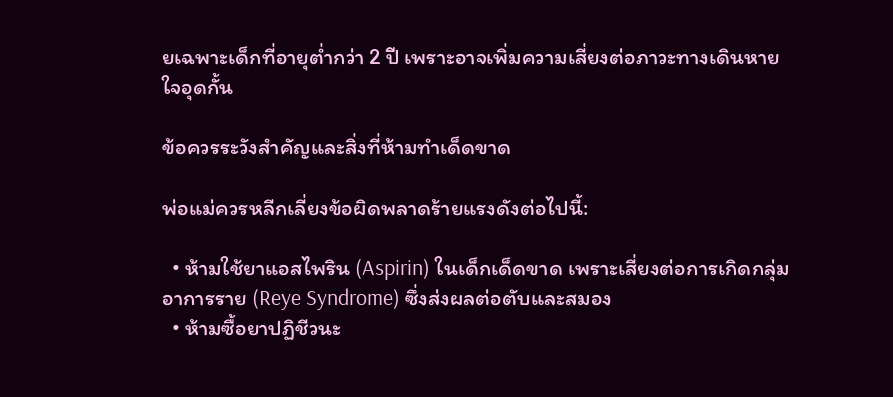ยเฉพาะเด็กที่อายุต่ำกว่า 2 ปี เพราะอาจเพิ่มความเสี่ยงต่อภาวะทางเดินหายใจอุดกั้น

ข้อควรระวังสำคัญและสิ่งที่ห้ามทำเด็ดขาด

พ่อแม่ควรหลีกเลี่ยงข้อผิดพลาดร้ายแรงดังต่อไปนี้:

  • ห้ามใช้ยาแอสไพริน (Aspirin) ในเด็กเด็ดขาด เพราะเสี่ยงต่อการเกิดกลุ่มอาการราย (Reye Syndrome) ซึ่งส่งผลต่อตับและสมอง
  • ห้ามซื้อยาปฏิชีวนะ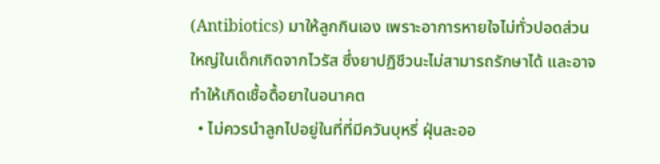(Antibiotics) มาให้ลูกกินเอง เพราะอาการหายใจไม่ทั่วปอดส่วนใหญ่ในเด็กเกิดจากไวรัส ซึ่งยาปฏิชีวนะไม่สามารถรักษาได้ และอาจทำให้เกิดเชื้อดื้อยาในอนาคต
  • ไม่ควรนำลูกไปอยู่ในที่ที่มีควันบุหรี่ ฝุ่นละออ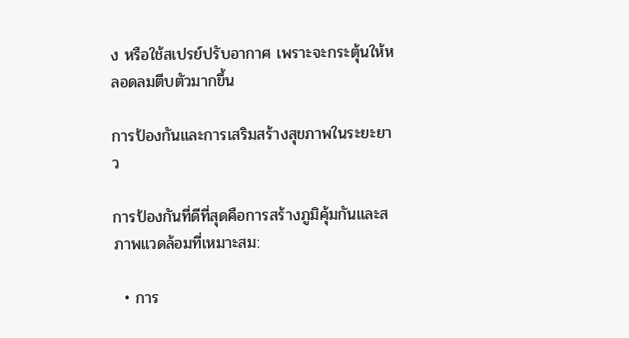ง หรือใช้สเปรย์ปรับอากาศ เพราะจะกระตุ้นให้หลอดลมตีบตัวมากขึ้น

การป้องกันและการเสริมสร้างสุขภาพในระยะยาว

การป้องกันที่ดีที่สุดคือการสร้างภูมิคุ้มกันและสภาพแวดล้อมที่เหมาะสม:

  • การ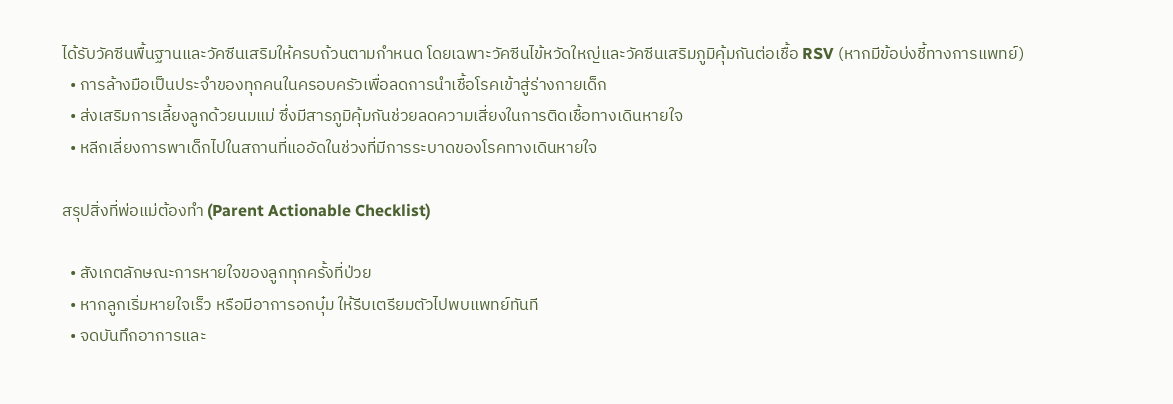ได้รับวัคซีนพื้นฐานและวัคซีนเสริมให้ครบถ้วนตามกำหนด โดยเฉพาะวัคซีนไข้หวัดใหญ่และวัคซีนเสริมภูมิคุ้มกันต่อเชื้อ RSV (หากมีข้อบ่งชี้ทางการแพทย์)
  • การล้างมือเป็นประจำของทุกคนในครอบครัวเพื่อลดการนำเชื้อโรคเข้าสู่ร่างกายเด็ก
  • ส่งเสริมการเลี้ยงลูกด้วยนมแม่ ซึ่งมีสารภูมิคุ้มกันช่วยลดความเสี่ยงในการติดเชื้อทางเดินหายใจ
  • หลีกเลี่ยงการพาเด็กไปในสถานที่แออัดในช่วงที่มีการระบาดของโรคทางเดินหายใจ

สรุปสิ่งที่พ่อแม่ต้องทำ (Parent Actionable Checklist)

  • สังเกตลักษณะการหายใจของลูกทุกครั้งที่ป่วย
  • หากลูกเริ่มหายใจเร็ว หรือมีอาการอกบุ๋ม ให้รีบเตรียมตัวไปพบแพทย์ทันที
  • จดบันทึกอาการและ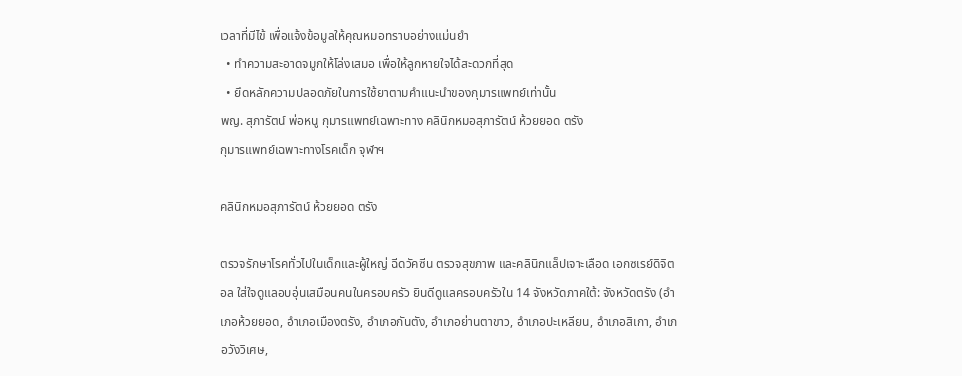เวลาที่มีไข้ เพื่อแจ้งข้อมูลให้คุณหมอทราบอย่างแม่นยำ
  • ทำความสะอาดจมูกให้โล่งเสมอ เพื่อให้ลูกหายใจได้สะดวกที่สุด
  • ยึดหลักความปลอดภัยในการใช้ยาตามคำแนะนำของกุมารแพทย์เท่านั้น
พญ. สุภารัตน์ พ่อหนู กุมารแพทย์เฉพาะทาง คลินิกหมอสุภารัตน์ ห้วยยอด ตรัง
กุมารแพทย์เฉพาะทางโรคเด็ก จุฬาฯ

คลินิกหมอสุภารัตน์ ห้วยยอด ตรัง

ตรวจรักษาโรคทั่วไปในเด็กและผู้ใหญ่ ฉีดวัคซีน ตรวจสุขภาพ และคลินิกแล็ปเจาะเลือด เอกซเรย์ดิจิตอล ใส่ใจดูแลอบอุ่นเสมือนคนในครอบครัว ยินดีดูแลครอบครัวใน 14 จังหวัดภาคใต้: จังหวัดตรัง (อำเภอห้วยยอด, อำเภอเมืองตรัง, อำเภอกันตัง, อำเภอย่านตาขาว, อำเภอปะเหลียน, อำเภอสิเกา, อำเภอวังวิเศษ,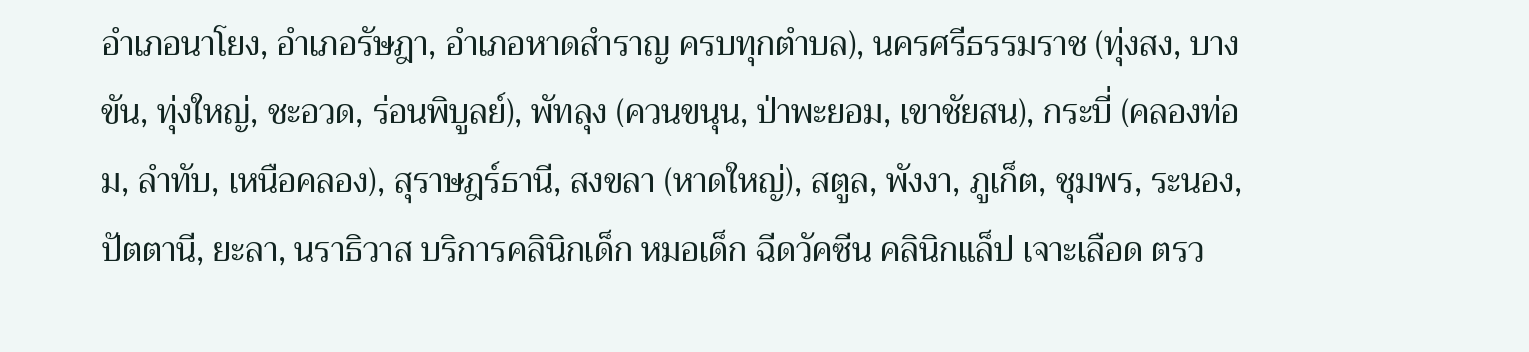อำเภอนาโยง, อำเภอรัษฎา, อำเภอหาดสำราญ ครบทุกตำบล), นครศรีธรรมราช (ทุ่งสง, บางขัน, ทุ่งใหญ่, ชะอวด, ร่อนพิบูลย์), พัทลุง (ควนขนุน, ป่าพะยอม, เขาชัยสน), กระบี่ (คลองท่อม, ลำทับ, เหนือคลอง), สุราษฎร์ธานี, สงขลา (หาดใหญ่), สตูล, พังงา, ภูเก็ต, ชุมพร, ระนอง, ปัตตานี, ยะลา, นราธิวาส บริการคลินิกเด็ก หมอเด็ก ฉีดวัคซีน คลินิกแล็ป เจาะเลือด ตรว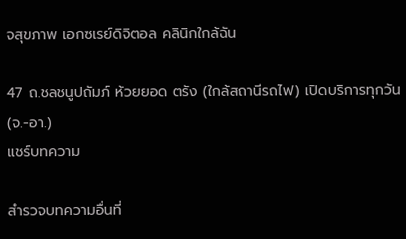จสุขภาพ เอกซเรย์ดิจิตอล คลินิกใกล้ฉัน

47 ถ.ชลชนูปถัมภ์ ห้วยยอด ตรัง (ใกล้สถานีรถไฟ) เปิดบริการทุกวัน (จ.-อา.)
แชร์บทความ

สำรวจบทความอื่นที่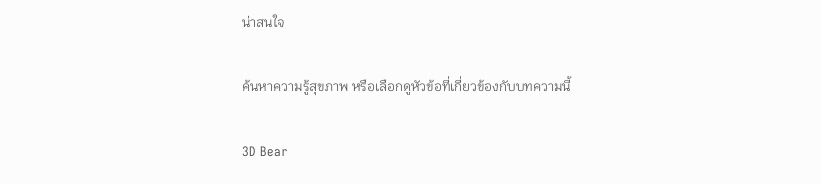น่าสนใจ

ค้นหาความรู้สุขภาพ หรือเลือกดูหัวข้อที่เกี่ยวข้องกับบทความนี้

3D Bear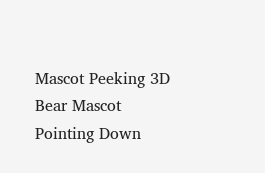Mascot Peeking 3D Bear Mascot Pointing Down